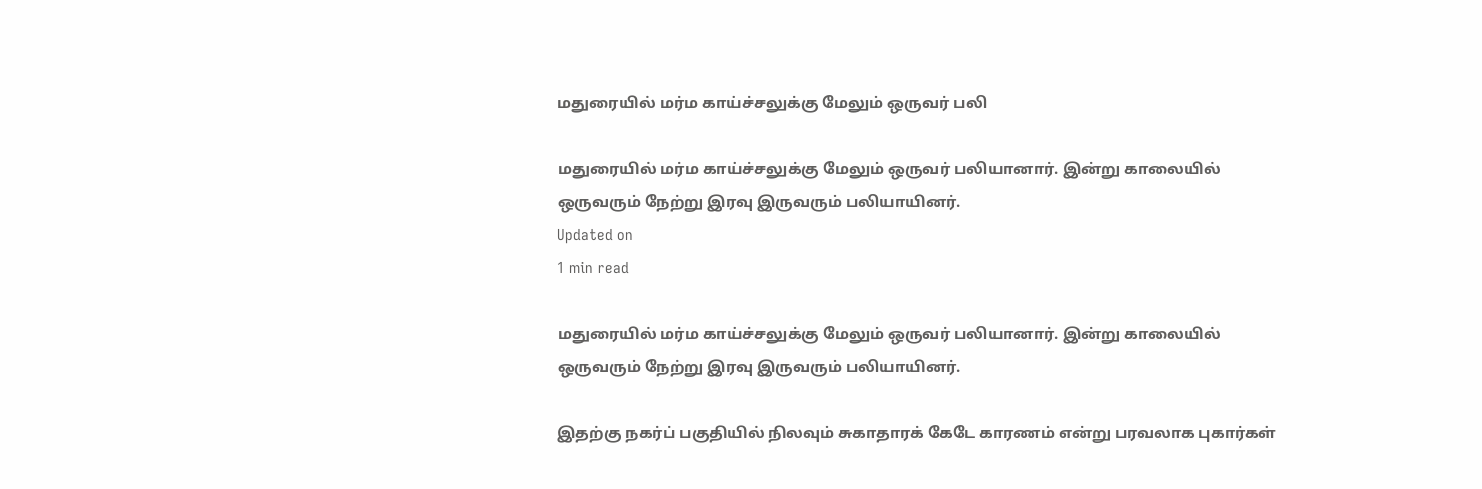மதுரையில் மர்ம காய்ச்சலுக்கு மேலும் ஒருவர் பலி

மதுரையில் மர்ம காய்ச்சலுக்கு மேலும் ஒருவர் பலியானார். இன்று காலையில் ஒருவரும் நேற்று இரவு இருவரும் பலியாயினர்.
Updated on
1 min read

மதுரையில் மர்ம காய்ச்சலுக்கு மேலும் ஒருவர் பலியானார். இன்று காலையில் ஒருவரும் நேற்று இரவு இருவரும் பலியாயினர்.

இதற்கு நகர்ப் பகுதியில் நிலவும் சுகாதாரக் கேடே காரணம் என்று பரவலாக புகார்கள்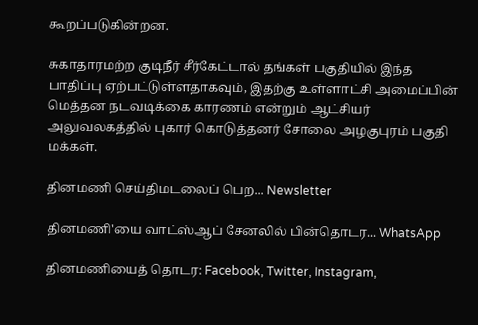கூறப்படுகின்றன.

சுகாதாரமற்ற குடிநீர் சீர்கேட்டால் தங்கள் பகுதியில் இந்த பாதிப்பு ஏற்பட்டுள்ளதாகவும், இதற்கு உள்ளாட்சி அமைப்பின் மெத்தன நடவடிக்கை காரணம் என்றும் ஆட்சியர் அலுவலகத்தில் புகார் கொடுத்தனர் சோலை அழகுபுரம் பகுதி மக்கள்.

தினமணி செய்திமடலைப் பெற... Newsletter

தினமணி'யை வாட்ஸ்ஆப் சேனலில் பின்தொடர... WhatsApp

தினமணியைத் தொடர: Facebook, Twitter, Instagram,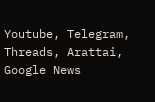Youtube, Telegram, Threads, Arattai, Google News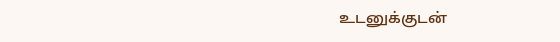உடனுக்குடன்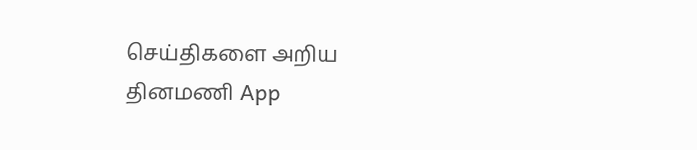செய்திகளை அறிய தினமணி App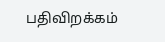பதிவிறக்கம்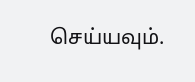செய்யவும்.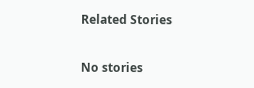Related Stories

No stories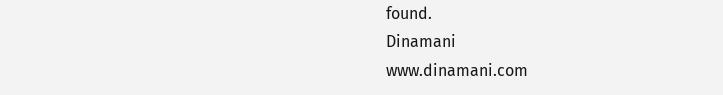found.
Dinamani
www.dinamani.com